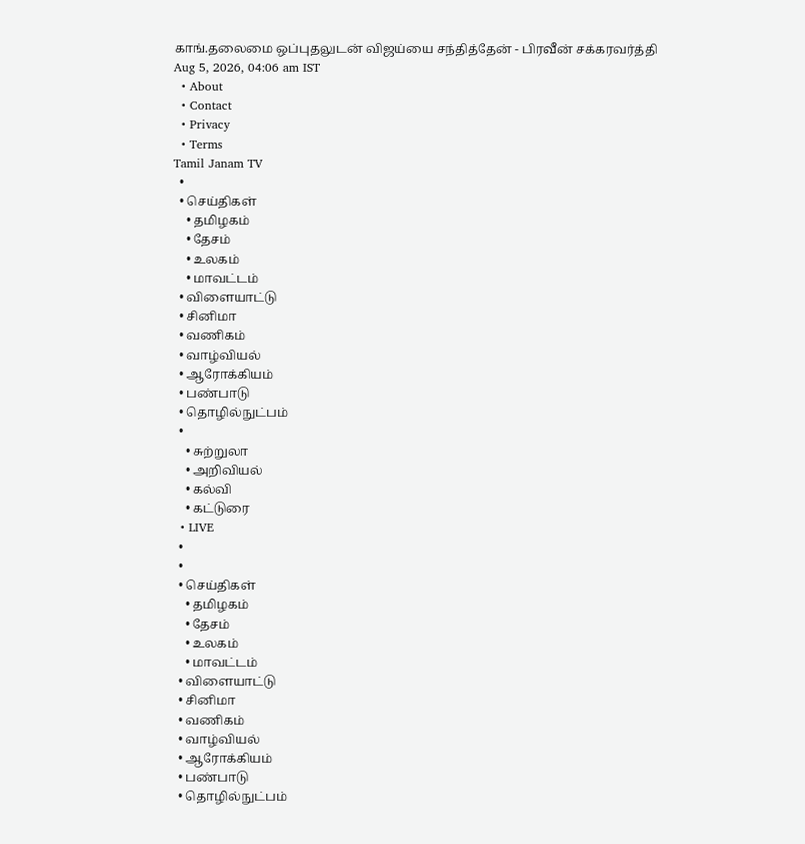காங்.தலைமை ஒப்புதலுடன் விஜய்யை சந்தித்தேன் - பிரவீன் சக்கரவர்த்தி
Aug 5, 2026, 04:06 am IST
  • About
  • Contact
  • Privacy
  • Terms
Tamil Janam TV
  •
  • செய்திகள்
    • தமிழகம்
    • தேசம்
    • உலகம்
    • மாவட்டம்
  • விளையாட்டு
  • சினிமா
  • வணிகம்
  • வாழ்வியல்
  • ஆரோக்கியம்
  • பண்பாடு
  • தொழில்நுட்பம்
  •
    • சுற்றுலா
    • அறிவியல்
    • கல்வி
    • கட்டுரை
  • LIVE
  •
  •
  • செய்திகள்
    • தமிழகம்
    • தேசம்
    • உலகம்
    • மாவட்டம்
  • விளையாட்டு
  • சினிமா
  • வணிகம்
  • வாழ்வியல்
  • ஆரோக்கியம்
  • பண்பாடு
  • தொழில்நுட்பம்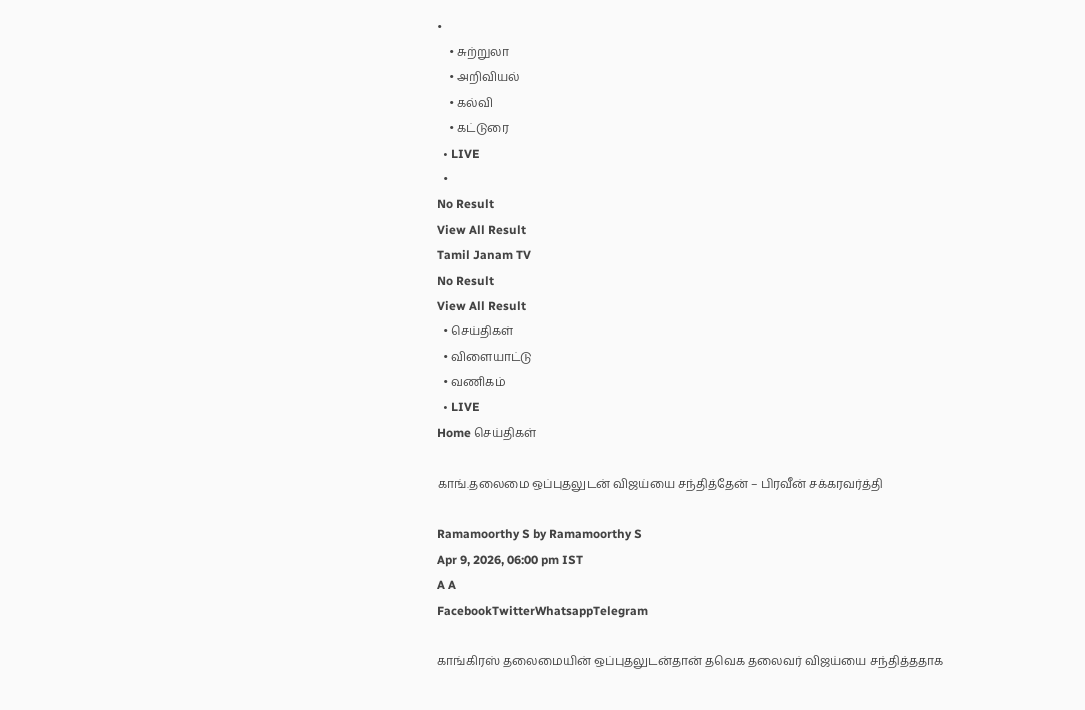•
    • சுற்றுலா
    • அறிவியல்
    • கல்வி
    • கட்டுரை
  • LIVE
  •
No Result
View All Result
Tamil Janam TV
No Result
View All Result
  • செய்திகள்
  • விளையாட்டு
  • வணிகம்
  • LIVE
Home செய்திகள்

காங்.தலைமை ஒப்புதலுடன் விஜய்யை சந்தித்தேன் – பிரவீன் சக்கரவர்த்தி

Ramamoorthy S by Ramamoorthy S
Apr 9, 2026, 06:00 pm IST
A A
FacebookTwitterWhatsappTelegram

காங்கிரஸ் தலைமையின் ஒப்புதலுடன்தான் தவெக தலைவர் விஜய்யை சந்தித்ததாக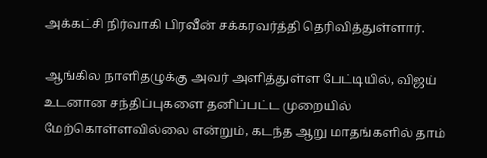அக்கட்சி நிர்வாகி பிரவீன் சக்கரவர்த்தி தெரிவித்துள்ளார்.

ஆங்கில நாளிதழுக்கு அவர் அளித்துள்ள பேட்டியில், விஜய் உடனான சந்திப்புகளை தனிப்பட்ட முறையில் மேற்கொள்ளவில்லை என்றும், கடந்த ஆறு மாதங்களில் தாம்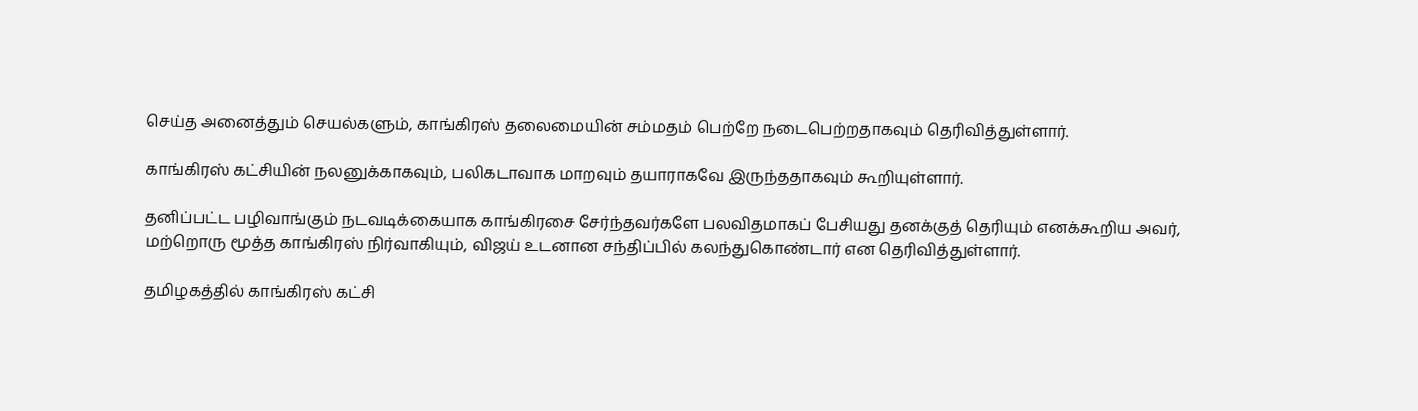செய்த அனைத்தும் செயல்களும், காங்கிரஸ் தலைமையின் சம்மதம் பெற்றே நடைபெற்றதாகவும் தெரிவித்துள்ளார்.

காங்கிரஸ் கட்சியின் நலனுக்காகவும், பலிகடாவாக மாறவும் தயாராகவே இருந்ததாகவும் கூறியுள்ளார்.

தனிப்பட்ட பழிவாங்கும் நடவடிக்கையாக காங்கிரசை சேர்ந்தவர்களே பலவிதமாகப் பேசியது தனக்குத் தெரியும் எனக்கூறிய அவர், மற்றொரு மூத்த காங்கிரஸ் நிர்வாகியும், விஜய் உடனான சந்திப்பில் கலந்துகொண்டார் என தெரிவித்துள்ளார்.

தமிழகத்தில் காங்கிரஸ் கட்சி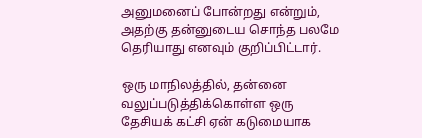அனுமனைப் போன்றது என்றும், அதற்கு தன்னுடைய சொந்த பலமே தெரியாது எனவும் குறிப்பிட்டார்.

ஒரு மாநிலத்தில், தன்னை வலுப்படுத்திக்கொள்ள ஒரு தேசியக் கட்சி ஏன் கடுமையாக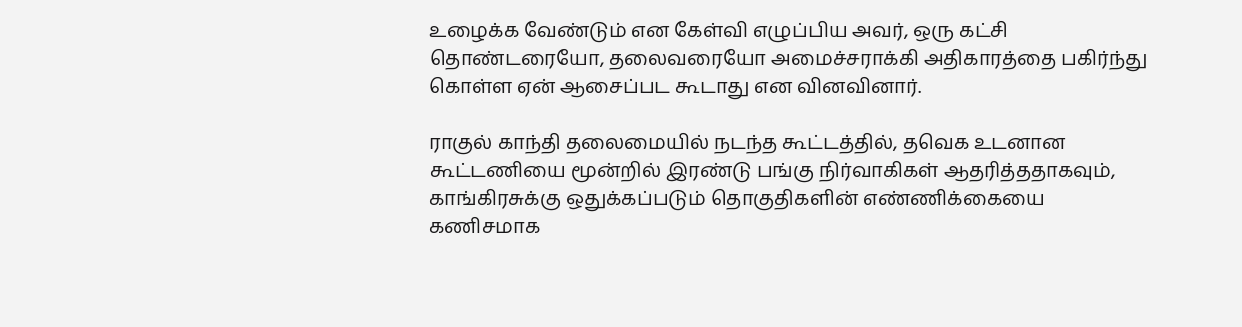உழைக்க வேண்டும் என கேள்வி எழுப்பிய அவர், ஒரு கட்சி தொண்டரையோ, தலைவரையோ அமைச்சராக்கி அதிகாரத்தை பகிர்ந்து கொள்ள ஏன் ஆசைப்பட கூடாது என வினவினார்.

ராகுல் காந்தி தலைமையில் நடந்த கூட்டத்தில், தவெக உடனான கூட்டணியை மூன்றில் இரண்டு பங்கு நிர்வாகிகள் ஆதரித்ததாகவும், காங்கிரசுக்கு ஒதுக்கப்படும் தொகுதிகளின் எண்ணிக்கையை கணிசமாக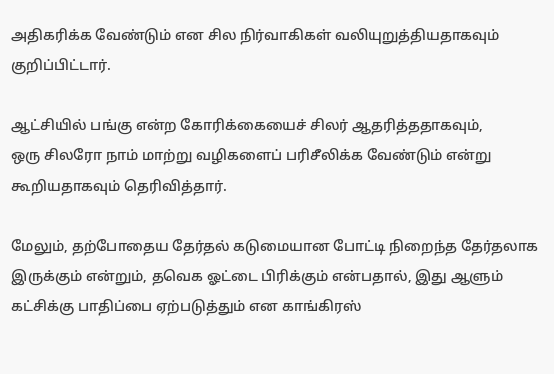அதிகரிக்க வேண்டும் என சில நிர்வாகிகள் வலியுறுத்தியதாகவும் குறிப்பிட்டார்.

ஆட்சியில் பங்கு என்ற கோரிக்கையைச் சிலர் ஆதரித்ததாகவும்,
ஒரு சிலரோ நாம் மாற்று வழிகளைப் பரிசீலிக்க வேண்டும் என்று கூறியதாகவும் தெரிவித்தார்.

மேலும், தற்போதைய தேர்தல் கடுமையான போட்டி நிறைந்த தேர்தலாக இருக்கும் என்றும், தவெக ஓட்டை பிரிக்கும் என்பதால், இது ஆளும் கட்சிக்கு பாதிப்பை ஏற்படுத்தும் என காங்கிரஸ்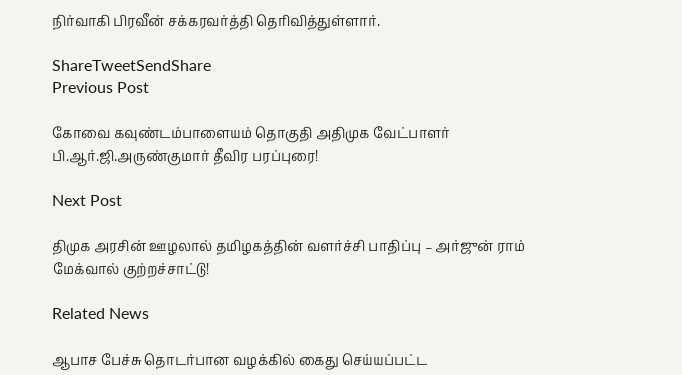நிர்வாகி பிரவீன் சக்கரவர்த்தி தெரிவித்துள்ளார்.

ShareTweetSendShare
Previous Post

கோவை கவுண்டம்பாளையம் தொகுதி அதிமுக வேட்பாளர் பி.ஆர்.ஜி.அருண்குமார் தீவிர பரப்புரை!

Next Post

திமுக அரசின் ஊழலால் தமிழகத்தின் வளர்ச்சி பாதிப்பு – அர்ஜுன் ராம் மேக்வால் குற்றச்சாட்டு!

Related News

ஆபாச பேச்சு தொடர்பான வழக்கில் கைது செய்யப்பட்ட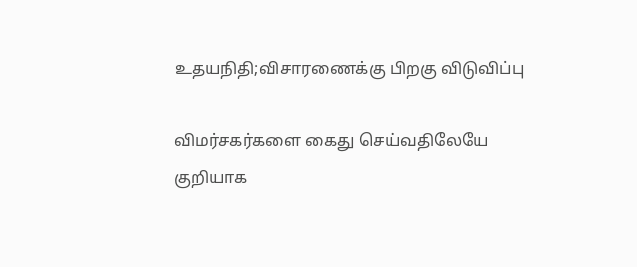உதயநிதி;விசாரணைக்கு பிறகு விடுவிப்பு

விமர்சகர்களை கைது செய்வதிலேயே குறியாக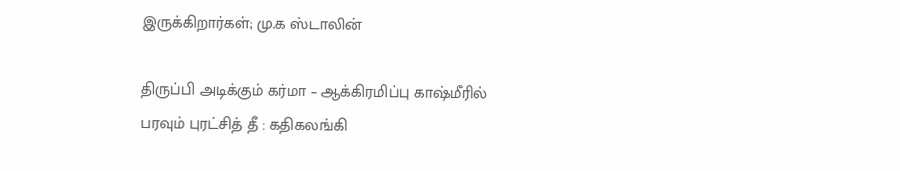இருக்கிறார்கள்; மு.க ஸ்டாலின்

திருப்பி அடிக்கும் கர்மா – ஆக்கிரமிப்பு காஷ்மீரில் பரவும் புரட்சித் தீ : கதிகலங்கி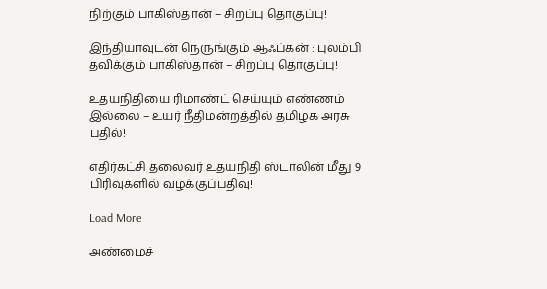நிற்கும் பாகிஸ்தான் – சிறப்பு தொகுப்பு!

இந்தியாவுடன் நெருங்கும் ஆஃப்கன் : புலம்பி தவிக்கும் பாகிஸ்தான் – சிறப்பு தொகுப்பு!

உதயநிதியை ரிமாண்ட் செய்யும் எண்ணம் இல்லை – உயர் நீதிமன்றத்தில் தமிழக அரசு பதில்!

எதிர்கட்சி தலைவர் உதயநிதி ஸ்டாலின் மீது 9 பிரிவுகளில் வழக்குப்பதிவு!

Load More

அண்மைச்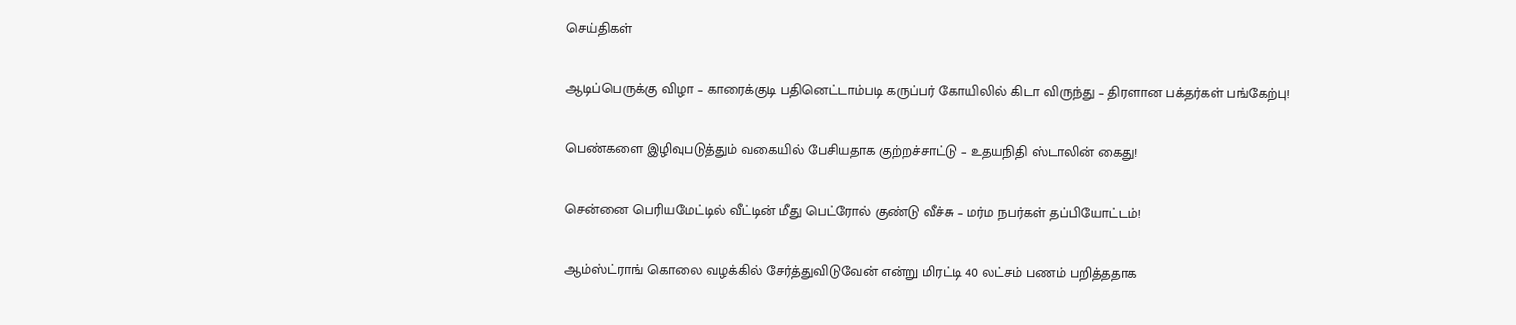செய்திகள்

ஆடிப்பெருக்கு விழா – காரைக்குடி பதினெட்டாம்படி கருப்பர் கோயிலில் கிடா விருந்து – திரளான பக்தர்கள் பங்கேற்பு!

பெண்களை இழிவுபடுத்தும் வகையில் பேசியதாக குற்றச்சாட்டு – உதயநிதி ஸ்டாலின் கைது!

சென்னை பெரியமேட்டில் வீட்டின் மீது பெட்ரோல் குண்டு வீச்சு – மர்ம நபர்கள் தப்பியோட்டம்!

ஆம்ஸ்ட்ராங் கொலை வழக்கில் சேர்த்துவிடுவேன் என்று மிரட்டி 40 லட்சம் பணம் பறித்ததாக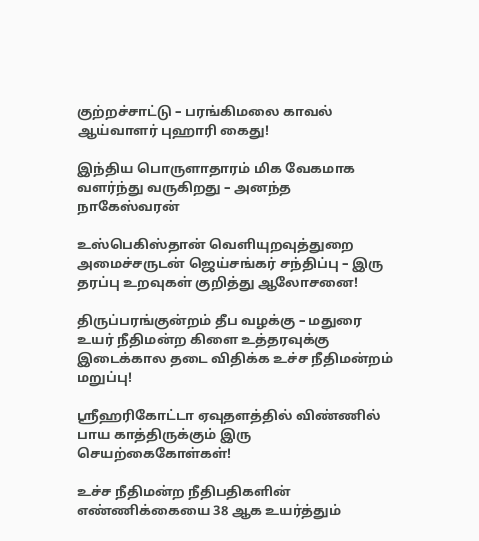குற்றச்சாட்டு – பரங்கிமலை காவல் ஆய்வாளர் புஹாரி கைது!

இந்திய பொருளாதாரம் மிக வேகமாக வளர்ந்து வருகிறது – அனந்த நாகேஸ்வரன்

உஸ்பெகிஸ்தான் வெளியுறவுத்துறை அமைச்சருடன் ஜெய்சங்கர் சந்திப்பு – இரு தரப்பு உறவுகள் குறித்து ஆலோசனை!

திருப்பரங்குன்றம் தீப வழக்கு – மதுரை உயர் நீதிமன்ற கிளை உத்தரவுக்கு இடைக்கால தடை விதிக்க உச்ச நீதிமன்றம் மறுப்பு!

ஸ்ரீஹரிகோட்டா ஏவுதளத்தில் விண்ணில் பாய காத்திருக்கும் இரு செயற்கைகோள்கள்!

உச்ச நீதிமன்ற நீதிபதிகளின் எண்ணிக்கையை 38 ஆக உயர்த்தும்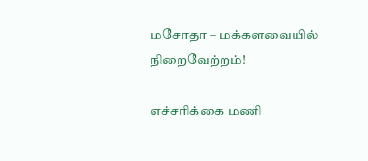மசோதா – மக்களவையில் நிறைவேற்றம்!

எச்சரிக்கை மணி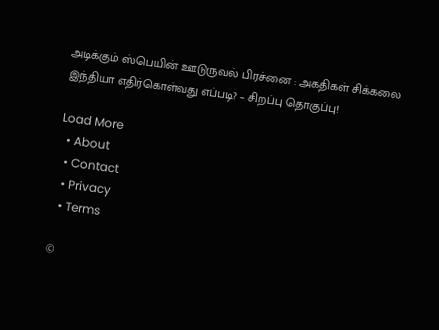அடிக்கும் ஸ்பெயின் ஊடுருவல் பிரச்னை : அகதிகள் சிக்கலை இந்தியா எதிர்கொள்வது எப்படி? – சிறப்பு தொகுப்பு!

Load More
  • About
  • Contact
  • Privacy
  • Terms

©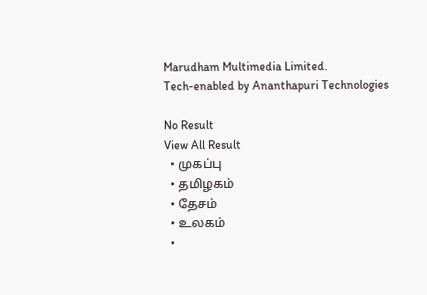Marudham Multimedia Limited.
Tech-enabled by Ananthapuri Technologies

No Result
View All Result
  • முகப்பு
  • தமிழகம்
  • தேசம்
  • உலகம்
  •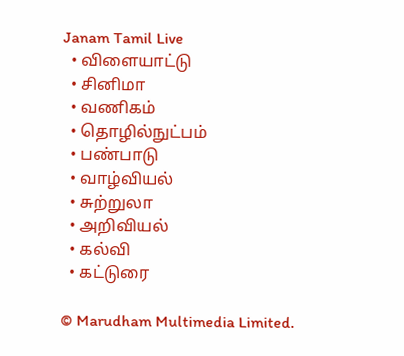Janam Tamil Live
  • விளையாட்டு
  • சினிமா
  • வணிகம்
  • தொழில்நுட்பம்
  • பண்பாடு
  • வாழ்வியல்
  • சுற்றுலா
  • அறிவியல்
  • கல்வி
  • கட்டுரை

© Marudham Multimedia Limited.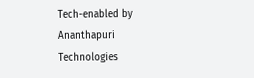Tech-enabled by Ananthapuri Technologies